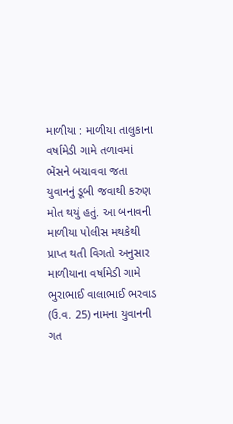માળીયા : માળીયા તાલુકાના વર્ષામેડી ગામે તળાવમાં ભેંસને બચાવવા જતા યુવાનનું ડૂબી જવાથી કરુણ મોત થયું હતું. આ બનાવની માળીયા પોલીસ મથકેથી પ્રાપ્ત થતી વિગતો અનુસાર માળીયાના વર્ષામેડી ગામે ભુરાભાઈ વાલાભાઈ ભરવાડ (ઉ.વ. 25) નામના યુવાનની ગત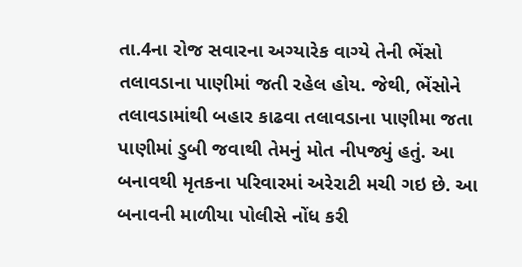તા.4ના રોજ સવારના અગ્યારેક વાગ્યે તેની ભેંસો તલાવડાના પાણીમાં જતી રહેલ હોય. જેથી, ભેંસોને તલાવડામાંથી બહાર કાઢવા તલાવડાના પાણીમા જતા પાણીમાં ડુબી જવાથી તેમનું મોત નીપજ્યું હતું. આ બનાવથી મૃતકના પરિવારમાં અરેરાટી મચી ગઇ છે. આ બનાવની માળીયા પોલીસે નોંધ કરી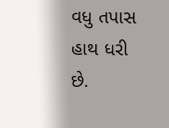વધુ તપાસ હાથ ધરી છે.